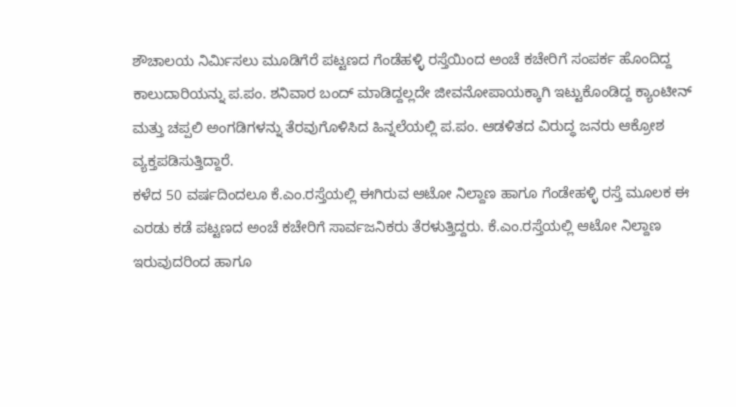ಶೌಚಾಲಯ ನಿರ್ಮಿಸಲು ಮೂಡಿಗೆರೆ ಪಟ್ಟಣದ ಗೆಂಡೆಹಳ್ಳಿ ರಸ್ತೆಯಿಂದ ಅಂಚೆ ಕಚೇರಿಗೆ ಸಂಪರ್ಕ ಹೊಂದಿದ್ದ ಕಾಲುದಾರಿಯನ್ನು ಪ.ಪಂ. ಶನಿವಾರ ಬಂದ್ ಮಾಡಿದ್ದಲ್ಲದೇ ಜೀವನೋಪಾಯಕ್ಕಾಗಿ ಇಟ್ಟುಕೊಂಡಿದ್ದ ಕ್ಯಾಂಟೀನ್ ಮತ್ತು ಚಪ್ಪಲಿ ಅಂಗಡಿಗಳನ್ನು ತೆರವುಗೊಳಿಸಿದ ಹಿನ್ನಲೆಯಲ್ಲಿ ಪ.ಪಂ. ಆಡಳಿತದ ವಿರುದ್ಧ ಜನರು ಆಕ್ರೋಶ ವ್ಯಕ್ತಪಡಿಸುತ್ತಿದ್ದಾರೆ.
ಕಳೆದ 50 ವರ್ಷದಿಂದಲೂ ಕೆ.ಎಂ.ರಸ್ತೆಯಲ್ಲಿ ಈಗಿರುವ ಆಟೋ ನಿಲ್ದಾಣ ಹಾಗೂ ಗೆಂಡೇಹಳ್ಳಿ ರಸ್ತೆ ಮೂಲಕ ಈ ಎರಡು ಕಡೆ ಪಟ್ಟಣದ ಅಂಚೆ ಕಚೇರಿಗೆ ಸಾರ್ವಜನಿಕರು ತೆರಳುತ್ತಿದ್ದರು. ಕೆ.ಎಂ.ರಸ್ತೆಯಲ್ಲಿ ಆಟೋ ನಿಲ್ದಾಣ ಇರುವುದರಿಂದ ಹಾಗೂ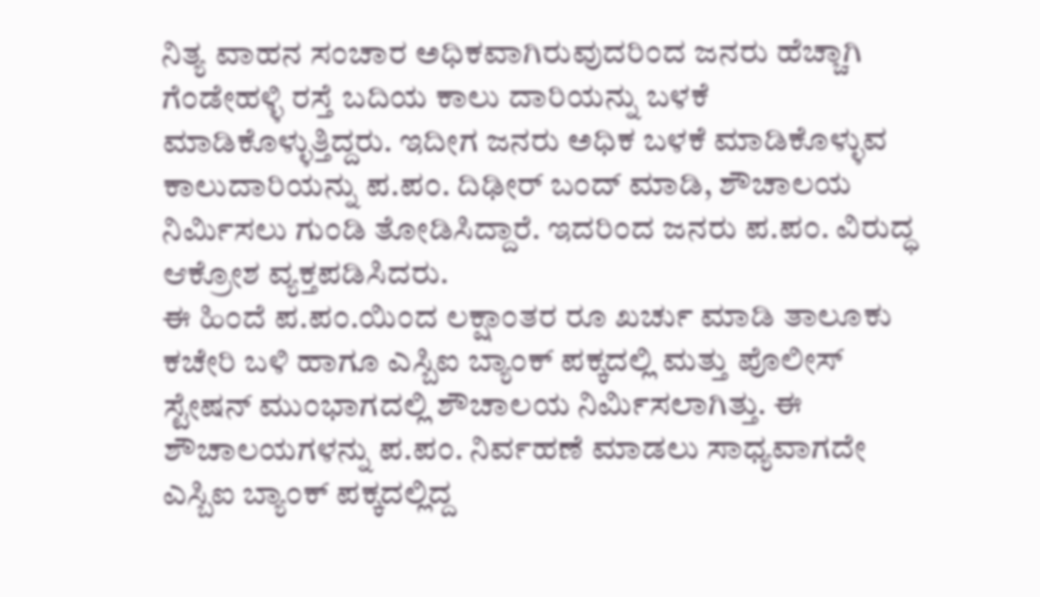ನಿತ್ಯ ವಾಹನ ಸಂಚಾರ ಅಧಿಕವಾಗಿರುವುದರಿಂದ ಜನರು ಹೆಚ್ಚಾಗಿ ಗೆಂಡೇಹಳ್ಳಿ ರಸ್ತೆ ಬದಿಯ ಕಾಲು ದಾರಿಯನ್ನು ಬಳಕೆ ಮಾಡಿಕೊಳ್ಳುತ್ತಿದ್ದರು. ಇದೀಗ ಜನರು ಅಧಿಕ ಬಳಕೆ ಮಾಡಿಕೊಳ್ಳುವ ಕಾಲುದಾರಿಯನ್ನು ಪ.ಪಂ. ದಿಢೀರ್ ಬಂದ್ ಮಾಡಿ, ಶೌಚಾಲಯ ನಿರ್ಮಿಸಲು ಗುಂಡಿ ತೋಡಿಸಿದ್ದಾರೆ. ಇದರಿಂದ ಜನರು ಪ.ಪಂ. ವಿರುದ್ಧ ಆಕ್ರೋಶ ವ್ಯಕ್ತಪಡಿಸಿದರು.
ಈ ಹಿಂದೆ ಪ.ಪಂ.ಯಿಂದ ಲಕ್ಷಾಂತರ ರೂ ಖರ್ಚು ಮಾಡಿ ತಾಲೂಕು ಕಚೇರಿ ಬಳಿ ಹಾಗೂ ಎಸ್ಬಿಐ ಬ್ಯಾಂಕ್ ಪಕ್ಕದಲ್ಲಿ ಮತ್ತು ಪೊಲೀಸ್ ಸ್ಟೇಷನ್ ಮುಂಭಾಗದಲ್ಲಿ ಶೌಚಾಲಯ ನಿರ್ಮಿಸಲಾಗಿತ್ತು. ಈ ಶೌಚಾಲಯಗಳನ್ನು ಪ.ಪಂ. ನಿರ್ವಹಣೆ ಮಾಡಲು ಸಾಧ್ಯವಾಗದೇ ಎಸ್ಬಿಐ ಬ್ಯಾಂಕ್ ಪಕ್ಕದಲ್ಲಿದ್ದ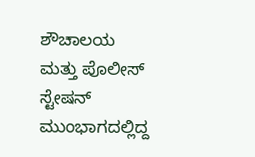ಶೌಚಾಲಯ ಮತ್ತು ಪೊಲೀಸ್ ಸ್ಟೇಷನ್ ಮುಂಭಾಗದಲ್ಲಿದ್ದ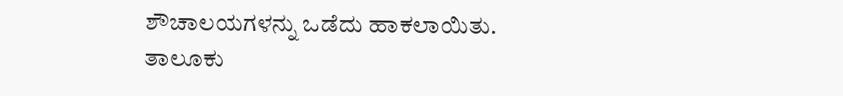ಶೌಚಾಲಯಗಳನ್ನು ಒಡೆದು ಹಾಕಲಾಯಿತು.
ತಾಲೂಕು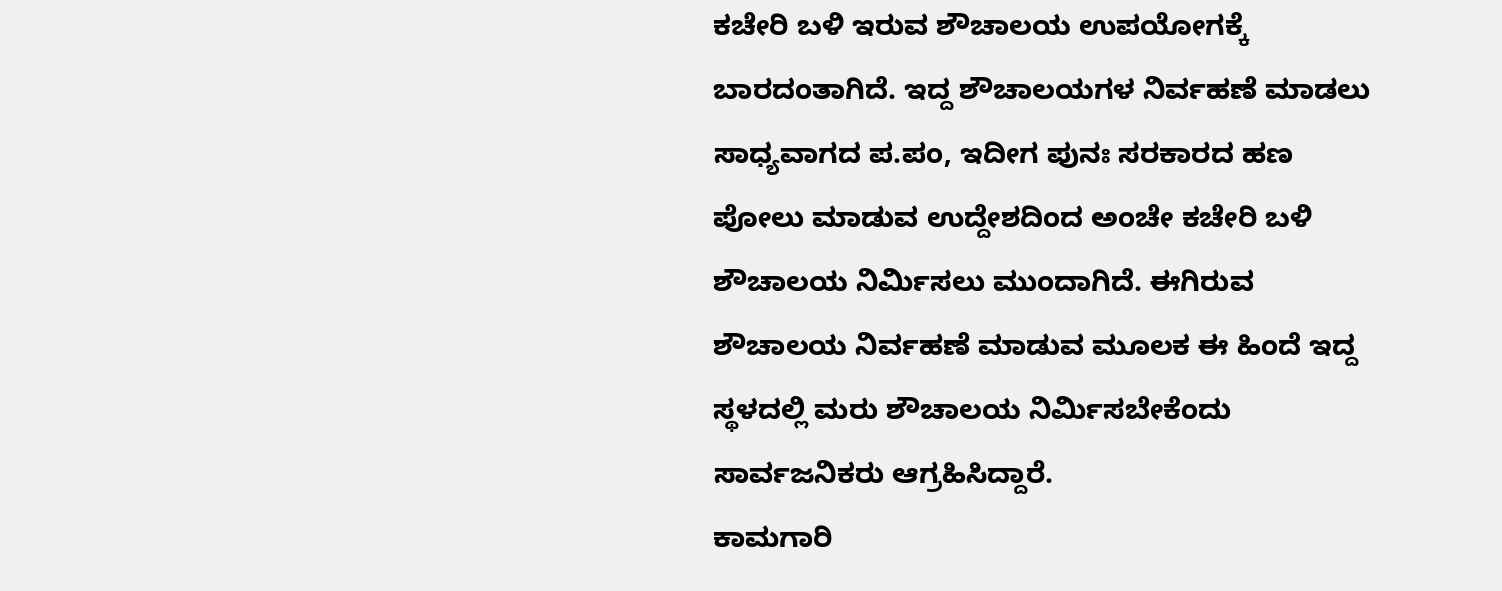ಕಚೇರಿ ಬಳಿ ಇರುವ ಶೌಚಾಲಯ ಉಪಯೋಗಕ್ಕೆ ಬಾರದಂತಾಗಿದೆ. ಇದ್ದ ಶೌಚಾಲಯಗಳ ನಿರ್ವಹಣೆ ಮಾಡಲು ಸಾಧ್ಯವಾಗದ ಪ.ಪಂ, ಇದೀಗ ಪುನಃ ಸರಕಾರದ ಹಣ ಪೋಲು ಮಾಡುವ ಉದ್ದೇಶದಿಂದ ಅಂಚೇ ಕಚೇರಿ ಬಳಿ ಶೌಚಾಲಯ ನಿರ್ಮಿಸಲು ಮುಂದಾಗಿದೆ. ಈಗಿರುವ ಶೌಚಾಲಯ ನಿರ್ವಹಣೆ ಮಾಡುವ ಮೂಲಕ ಈ ಹಿಂದೆ ಇದ್ದ ಸ್ಥಳದಲ್ಲಿ ಮರು ಶೌಚಾಲಯ ನಿರ್ಮಿಸಬೇಕೆಂದು ಸಾರ್ವಜನಿಕರು ಆಗ್ರಹಿಸಿದ್ದಾರೆ.
ಕಾಮಗಾರಿ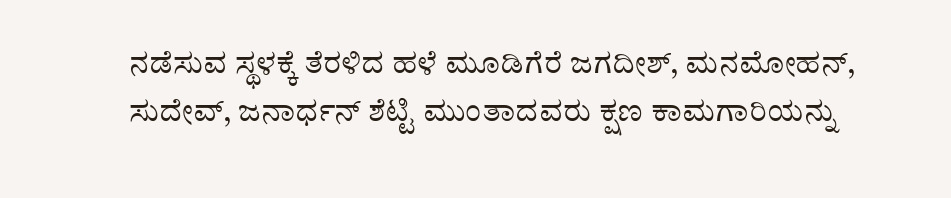ನಡೆಸುವ ಸ್ಥಳಕ್ಕೆ ತೆರಳಿದ ಹಳೆ ಮೂಡಿಗೆರೆ ಜಗದೀಶ್, ಮನಮೋಹನ್, ಸುದೇವ್, ಜನಾರ್ಧನ್ ಶೆಟ್ಟಿ ಮುಂತಾದವರು ಕ್ಷಣ ಕಾಮಗಾರಿಯನ್ನು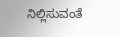ನಿಲ್ಲಿಸುವಂತೆ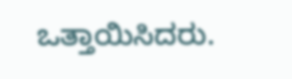ಒತ್ತಾಯಿಸಿದರು.